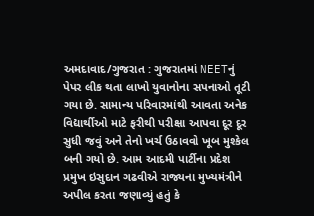અમદાવાદ/ગુજરાત : ગુજરાતમાં NEETનું પેપર લીક થતા લાખો યુવાનોના સપનાઓ તૂટી ગયા છે. સામાન્ય પરિવારમાંથી આવતા અનેક વિદ્યાર્થીઓ માટે ફરીથી પરીક્ષા આપવા દૂર દૂર સુધી જવું અને તેનો ખર્ચ ઉઠાવવો ખૂબ મુશ્કેલ બની ગયો છે. આમ આદમી પાર્ટીના પ્રદેશ પ્રમુખ ઇસુદાન ગઢવીએ રાજ્યના મુખ્યમંત્રીને અપીલ કરતા જણાવ્યું હતું કે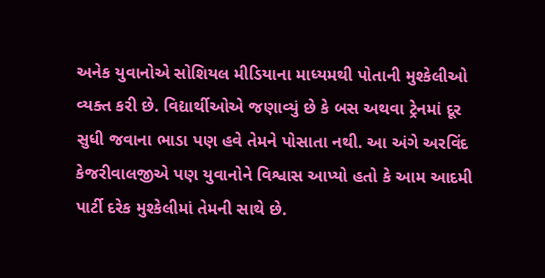અનેક યુવાનોએ સોશિયલ મીડિયાના માધ્યમથી પોતાની મુશ્કેલીઓ વ્યક્ત કરી છે. વિદ્યાર્થીઓએ જણાવ્યું છે કે બસ અથવા ટ્રેનમાં દૂર સુધી જવાના ભાડા પણ હવે તેમને પોસાતા નથી. આ અંગે અરવિંદ કેજરીવાલજીએ પણ યુવાનોને વિશ્વાસ આપ્યો હતો કે આમ આદમી પાર્ટી દરેક મુશ્કેલીમાં તેમની સાથે છે.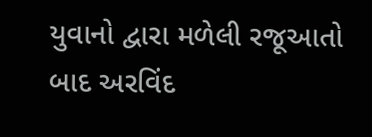યુવાનો દ્વારા મળેલી રજૂઆતો બાદ અરવિંદ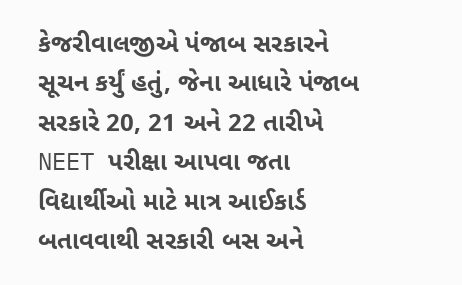કેજરીવાલજીએ પંજાબ સરકારને સૂચન કર્યું હતું, જેના આધારે પંજાબ સરકારે 20, 21 અને 22 તારીખે NEET પરીક્ષા આપવા જતા વિદ્યાર્થીઓ માટે માત્ર આઈકાર્ડ બતાવવાથી સરકારી બસ અને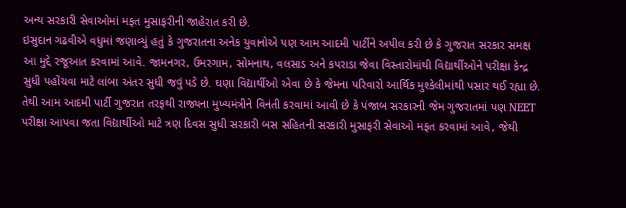અન્ય સરકારી સેવાઓમાં મફત મુસાફરીની જાહેરાત કરી છે.
ઇસુદાન ગઢવીએ વધુમાં જણાવ્યું હતું કે ગુજરાતના અનેક યુવાનોએ પણ આમ આદમી પાર્ટીને અપીલ કરી છે કે ગુજરાત સરકાર સમક્ષ આ મુદ્દે રજૂઆત કરવામાં આવે. જામનગર, ઉમરગામ, સોમનાથ, વલસાડ અને કપરાડા જેવા વિસ્તારોમાંથી વિદ્યાર્થીઓને પરીક્ષા કેન્દ્ર સુધી પહોંચવા માટે લાંબા અંતર સુધી જવું પડે છે. ઘણા વિદ્યાર્થીઓ એવા છે કે જેમના પરિવારો આર્થિક મુશ્કેલીમાંથી પસાર થઈ રહ્યા છે. તેથી આમ આદમી પાર્ટી ગુજરાત તરફથી રાજ્યના મુખ્યમંત્રીને વિનંતી કરવામાં આવી છે કે પંજાબ સરકારની જેમ ગુજરાતમાં પણ NEET પરીક્ષા આપવા જતા વિદ્યાર્થીઓ માટે ત્રણ દિવસ સુધી સરકારી બસ સહિતની સરકારી મુસાફરી સેવાઓ મફત કરવામાં આવે, જેથી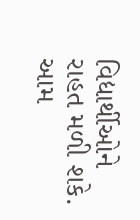વિદ્યાર્થીઓને રાહત મળી શકે.
આમ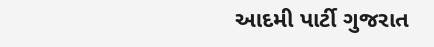આદમી પાર્ટી ગુજરાત